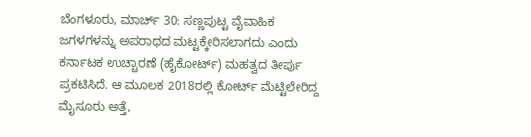ಬೆಂಗಳೂರು, ಮಾರ್ಚ್ 30: ಸಣ್ಣಪುಟ್ಟ ವೈವಾಹಿಕ ಜಗಳಗಳನ್ನು ಅಪರಾಧದ ಮಟ್ಟಕ್ಕೇರಿಸಲಾಗದು ಎಂದು ಕರ್ನಾಟಕ ಉಚ್ಚಾರಣೆ (ಹೈಕೋರ್ಟ್) ಮಹತ್ವದ ತೀರ್ಪು ಪ್ರಕಟಿಸಿದೆ. ಆ ಮೂಲಕ 2018ರಲ್ಲಿ ಕೋರ್ಟ್ ಮೆಟ್ಟಿಲೇರಿದ್ದ ಮೈಸೂರು ಅತ್ತೆ,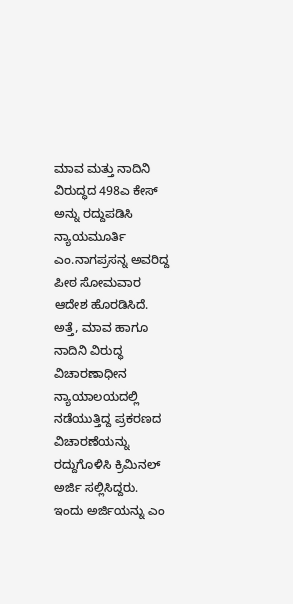ಮಾವ ಮತ್ತು ನಾದಿನಿ ವಿರುದ್ಧದ 498ಎ ಕೇಸ್ ಅನ್ನು ರದ್ದುಪಡಿಸಿ ನ್ಯಾಯಮೂರ್ತಿ ಎಂ.ನಾಗಪ್ರಸನ್ನ ಅವರಿದ್ದ ಪೀಠ ಸೋಮವಾರ ಆದೇಶ ಹೊರಡಿಸಿದೆ.
ಅತ್ತೆ, ಮಾವ ಹಾಗೂ ನಾದಿನಿ ವಿರುದ್ಧ ವಿಚಾರಣಾಧೀನ ನ್ಯಾಯಾಲಯದಲ್ಲಿ ನಡೆಯುತ್ತಿದ್ದ ಪ್ರಕರಣದ ವಿಚಾರಣೆಯನ್ನು ರದ್ದುಗೊಳಿಸಿ ಕ್ರಿಮಿನಲ್ ಅರ್ಜಿ ಸಲ್ಲಿಸಿದ್ದರು. ಇಂದು ಅರ್ಜಿಯನ್ನು ಎಂ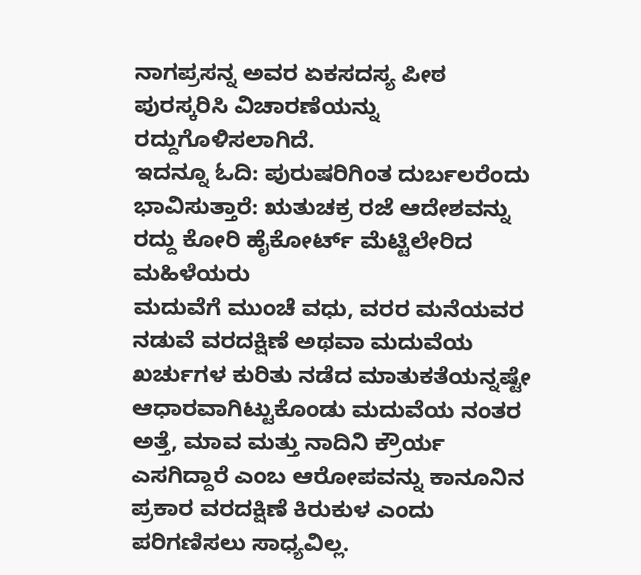ನಾಗಪ್ರಸನ್ನ ಅವರ ಏಕಸದಸ್ಯ ಪೀಠ ಪುರಸ್ಕರಿಸಿ ವಿಚಾರಣೆಯನ್ನು ರದ್ದುಗೊಳಿಸಲಾಗಿದೆ.
ಇದನ್ನೂ ಓದಿ: ಪುರುಷರಿಗಿಂತ ದುರ್ಬಲರೆಂದು ಭಾವಿಸುತ್ತಾರೆ: ಋತುಚಕ್ರ ರಜೆ ಆದೇಶವನ್ನು ರದ್ದು ಕೋರಿ ಹೈಕೋರ್ಟ್ ಮೆಟ್ಟಿಲೇರಿದ ಮಹಿಳೆಯರು
ಮದುವೆಗೆ ಮುಂಚೆ ವಧು, ವರರ ಮನೆಯವರ ನಡುವೆ ವರದಕ್ಷಿಣೆ ಅಥವಾ ಮದುವೆಯ ಖರ್ಚುಗಳ ಕುರಿತು ನಡೆದ ಮಾತುಕತೆಯನ್ನಷ್ಟೇ ಆಧಾರವಾಗಿಟ್ಟುಕೊಂಡು ಮದುವೆಯ ನಂತರ ಅತ್ತೆ, ಮಾವ ಮತ್ತು ನಾದಿನಿ ಕ್ರೌರ್ಯ ಎಸಗಿದ್ದಾರೆ ಎಂಬ ಆರೋಪವನ್ನು ಕಾನೂನಿನ ಪ್ರಕಾರ ವರದಕ್ಷಿಣೆ ಕಿರುಕುಳ ಎಂದು ಪರಿಗಣಿಸಲು ಸಾಧ್ಯವಿಲ್ಲ.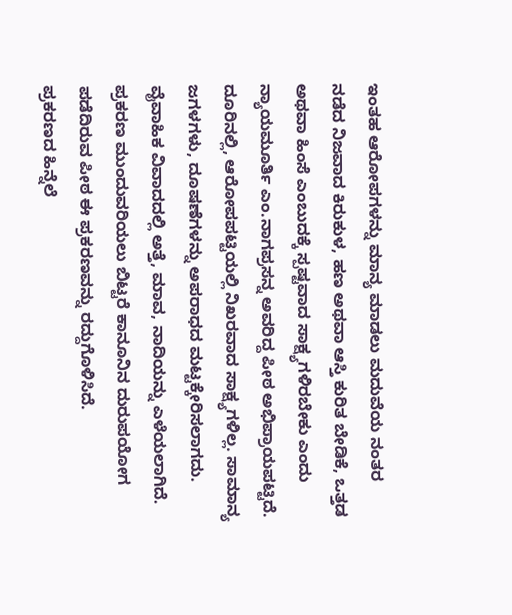ಇಂತಹ ಆರೋಪಗಳನ್ನು ಮಾನ್ಯ ಮಾಡಲು ಮದುವೆಯ ನಂತರ ನಡೆದ ನಿಜವಾದ ಕಿರುಕುಳ, ಹಣ ಅಥವಾ ಆಸ್ತಿ ಕುರಿತ ಬೇಡಿಕೆ, ಒತ್ತಡ ಅಥವಾ ಹಿಂಸೆ ಎಂಬುದಕ್ಕೆ ಸ್ಪಷ್ಟವಾದ ಸಾಕ್ಷ್ಯಗಳಿರಬೇಕು ಎಂದು ನ್ಯಾಯಮೂರ್ತಿ ಎಂ.ನಾಗಪ್ರಸನ್ನ ಅವರಿದ್ದ ಪೀಠ ಅಭಿಪ್ರಾಯಪಟ್ಟಿದೆ.
ದೂರಿನಲ್ಲಿ, ಆರೋಪಪಟ್ಟಿಯಲ್ಲಿ ನಿಖರವಾದ ಸಾಕ್ಷ್ಯಗಳಿಲ್ಲ. ಸಾಮಾನ್ಯ ಜಗಳಗಳು, ದೂಷಣೆಗಳನ್ನು ಅಪರಾಧದ ಮಟ್ಟಕ್ಕೇರಿಸಲಾಗದು. ವೈವಾಹಿಕ ವಿವಾದದಲ್ಲಿ ಅತ್ತೆ, ಮಾವ, ನಾದಿಯನ್ನು ಎಳೆಯಲಾಗಿದೆ. ಪ್ರಕರಣ ಮುಂದುವರಿಯಲು ಬಿಟ್ಟರೆ ಕಾನೂನಿನ ದುರುಪಯೋಗ ಪಡೆದಿರುವ ಪೀಠ ಈ ಪ್ರಕರಣವನ್ನು ರದ್ದುಗೊಳಿಸಿದೆ.
ಪ್ರಕರಣದ ಹಿನ್ನೆಲೆ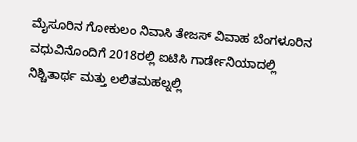ಮೈಸೂರಿನ ಗೋಕುಲಂ ನಿವಾಸಿ ತೇಜಸ್ ವಿವಾಹ ಬೆಂಗಳೂರಿನ ವಧುವಿನೊಂದಿಗೆ 2018ರಲ್ಲಿ ಐಟಿಸಿ ಗಾರ್ಡೇನಿಯಾದಲ್ಲಿ ನಿಶ್ಚಿತಾರ್ಥ ಮತ್ತು ಲಲಿತಮಹಲ್ನಲ್ಲಿ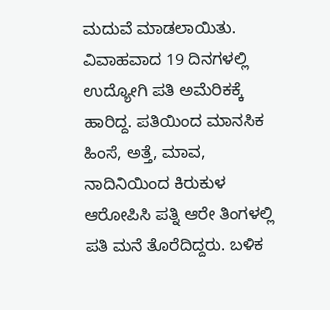ಮದುವೆ ಮಾಡಲಾಯಿತು. ವಿವಾಹವಾದ 19 ದಿನಗಳಲ್ಲಿ ಉದ್ಯೋಗಿ ಪತಿ ಅಮೆರಿಕಕ್ಕೆ ಹಾರಿದ್ದ. ಪತಿಯಿಂದ ಮಾನಸಿಕ ಹಿಂಸೆ, ಅತ್ತೆ, ಮಾವ, ನಾದಿನಿಯಿಂದ ಕಿರುಕುಳ ಆರೋಪಿಸಿ ಪತ್ನಿ ಆರೇ ತಿಂಗಳಲ್ಲಿ ಪತಿ ಮನೆ ತೊರೆದಿದ್ದರು. ಬಳಿಕ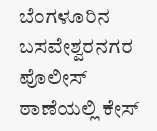ಬೆಂಗಳೂರಿನ ಬಸವೇಶ್ವರನಗರ ಪೊಲೀಸ್ ಠಾಣೆಯಲ್ಲಿ ಕೇಸ್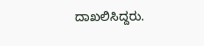ದಾಖಲಿಸಿದ್ದರು.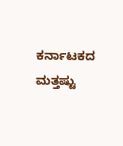ಕರ್ನಾಟಕದ ಮತ್ತಷ್ಟು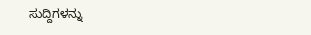ಸುದ್ದಿಗಳನ್ನು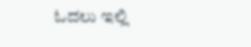ಓದಲು ಇಲ್ಲಿ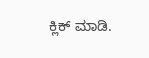ಕ್ಲಿಕ್ ಮಾಡಿ.